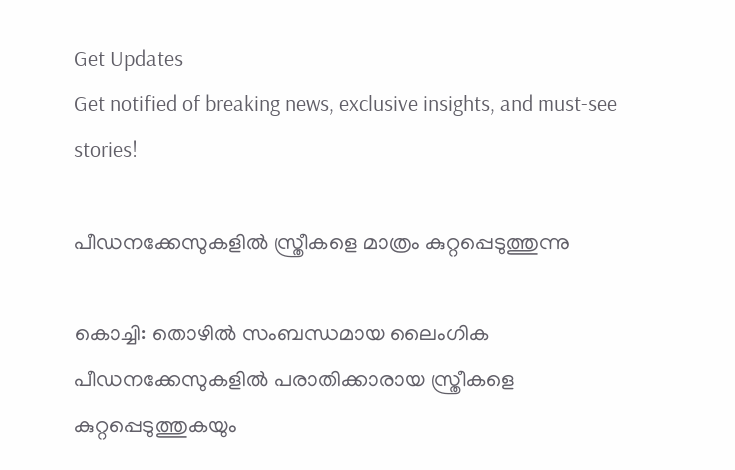Get Updates
Get notified of breaking news, exclusive insights, and must-see stories!

പീഡനക്കേസുകളില്‍ സ്ത്രീകളെ മാത്രം കുറ്റപ്പെടുത്തുന്നു

കൊച്ചി: തൊഴില്‍ സംബന്ധമായ ലൈംഗിക പീഡനക്കേസുകളില്‍ പരാതിക്കാരായ സ്ത്രീകളെ കുറ്റപ്പെടുത്തുകയും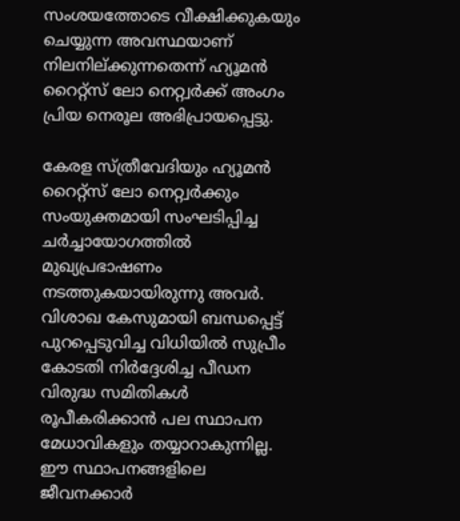സംശയത്തോടെ വീക്ഷിക്കുകയും ചെയ്യുന്ന അവസ്ഥയാണ് നിലനില്ക്കുന്നതെന്ന് ഹ്യൂമന്‍ റൈറ്റ്സ് ലോ നെറ്റ്വര്‍ക്ക് അംഗം പ്രിയ നെരൂല അഭിപ്രായപ്പെട്ടു.

കേരള സ്ത്രീവേദിയും ഹ്യൂമന്‍ റൈറ്റ്സ് ലോ നെറ്റ്വര്‍ക്കും സംയുക്തമായി സംഘടിപ്പിച്ച ചര്‍ച്ചായോഗത്തില്‍ മുഖ്യപ്രഭാഷണം നടത്തുകയായിരുന്നു അവര്‍. വിശാഖ കേസുമായി ബന്ധപ്പെട്ട് പുറപ്പെടുവിച്ച വിധിയില്‍ സുപ്രീം കോടതി നിര്‍ദ്ദേശിച്ച പീഡന വിരുദ്ധ സമിതികള്‍ രൂപീകരിക്കാന്‍ പല സ്ഥാപന മേധാവികളും തയ്യാറാകുന്നില്ല. ഈ സ്ഥാപനങ്ങളിലെ ജീവനക്കാര്‍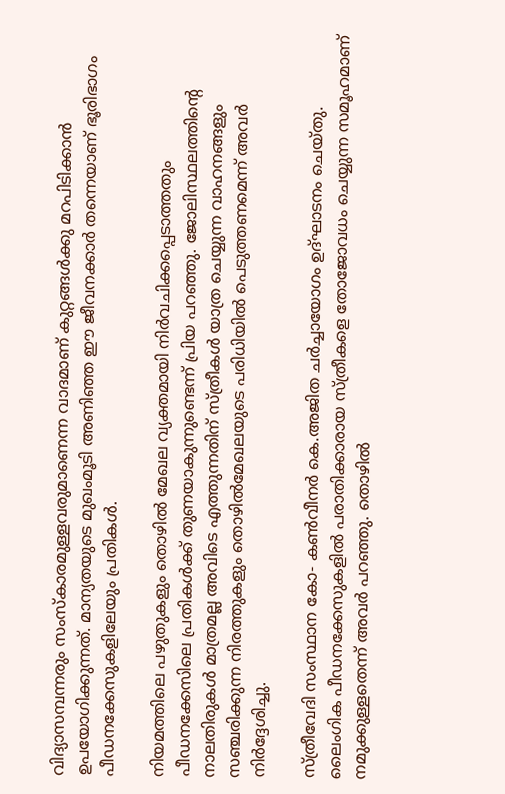വിദ്യാസമ്പന്നരും സംസ്കാരമുള്ളവരുമാണെന്ന വാദമാണ് കുറ്റങ്ങള്‍ക്കു മറപിടിക്കാന്‍ ഉപയോഗിക്കുന്നത്. മാന്യതയുടെ മുഖംമൂടി അണിഞ്ഞ ഈ ജീവനക്കാര്‍ തന്നെയാണ് ഭൂരിഭാഗം പീഡനക്കേസുകളിലേയും പ്രതികള്‍.

നിയമത്തിലെ പഴുതുകളും തൊഴില്‍ മേഖല വ്യക്തമായി നിര്‍വചിക്കപ്പെടാത്തതും പീഡനക്കേസിലെ പ്രതികള്‍ക്ക് തുണയാകുന്നുണ്ടെന്ന് പ്രിയ പറഞ്ഞു. ജോലിസ്ഥലത്തിന്റെ നാലതിരുകള്‍ മാത്രമല്ല അവിടെ എത്തുന്നതിന് സ്ത്രീകള്‍ യാത്ര ചെയ്യുന്ന വാഹനങ്ങളും സഞ്ചരിക്കുന്ന നിരത്തുകളും തൊഴില്‍മേഖലയുടെ പരിധിയില്‍ പെടുത്തണമെന്ന് അവര്‍ നിര്‍ദ്ദേശിച്ചു.

സ്ത്രീവേദി സംസ്ഥാന കോ- കണ്‍വീനര്‍ കെ.അജിത ചര്‍ച്ചായോഗം ഉദ്ഘാടനം ചെയ്തു. ലൈംഗിക പീഡനക്കേസുകളില്‍ പരാതിക്കാരായ സ്ത്രീകളെ തോജോവധം ചെയ്യുന്ന സമൂഹമാണ് നമുക്കുള്ളതെന്ന് അവര്‍ പറഞ്ഞു. തൊഴില്‍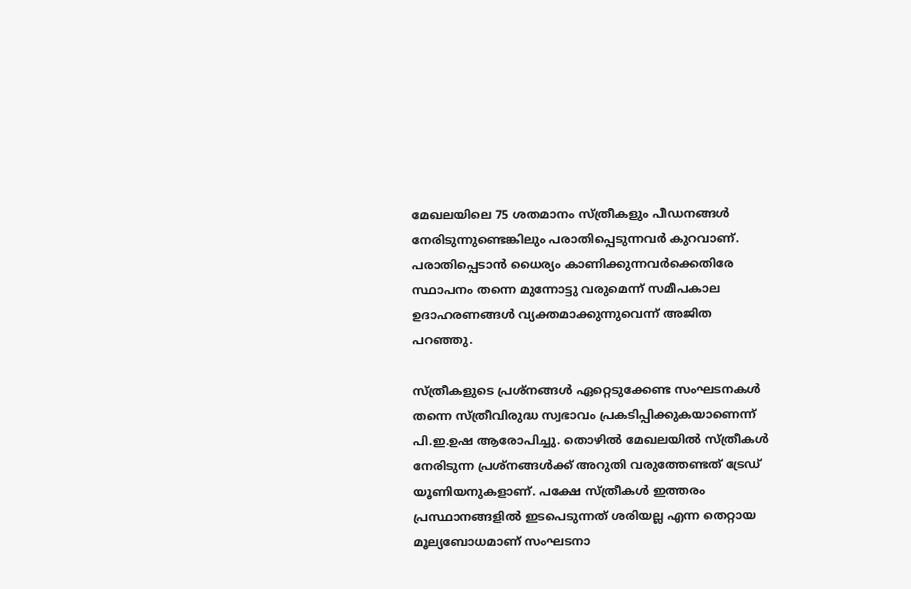മേഖലയിലെ 75 ശതമാനം സ്ത്രീകളും പീഡനങ്ങള്‍ നേരിടുന്നുണ്ടെങ്കിലും പരാതിപ്പെടുന്നവര്‍ കുറവാണ്. പരാതിപ്പെടാന്‍ ധൈര്യം കാണിക്കുന്നവര്‍ക്കെതിരേ സ്ഥാപനം തന്നെ മുന്നോട്ടു വരുമെന്ന് സമീപകാല ഉദാഹരണങ്ങള്‍ വ്യക്തമാക്കുന്നുവെന്ന് അജിത പറഞ്ഞു.

സ്ത്രീകളുടെ പ്രശ്നങ്ങള്‍ ഏറ്റെടുക്കേണ്ട സംഘടനകള്‍ തന്നെ സ്ത്രീവിരുദ്ധ സ്വഭാവം പ്രകടിപ്പിക്കുകയാണെന്ന് പി.ഇ.ഉഷ ആരോപിച്ചു. തൊഴില്‍ മേഖലയില്‍ സ്ത്രീകള്‍ നേരിടുന്ന പ്രശ്നങ്ങള്‍ക്ക് അറുതി വരുത്തേണ്ടത് ട്രേഡ് യൂണിയനുകളാണ്. പക്ഷേ സ്ത്രീകള്‍ ഇത്തരം പ്രസ്ഥാനങ്ങളില്‍ ഇടപെടുന്നത് ശരിയല്ല എന്ന തെറ്റായ മൂല്യബോധമാണ് സംഘടനാ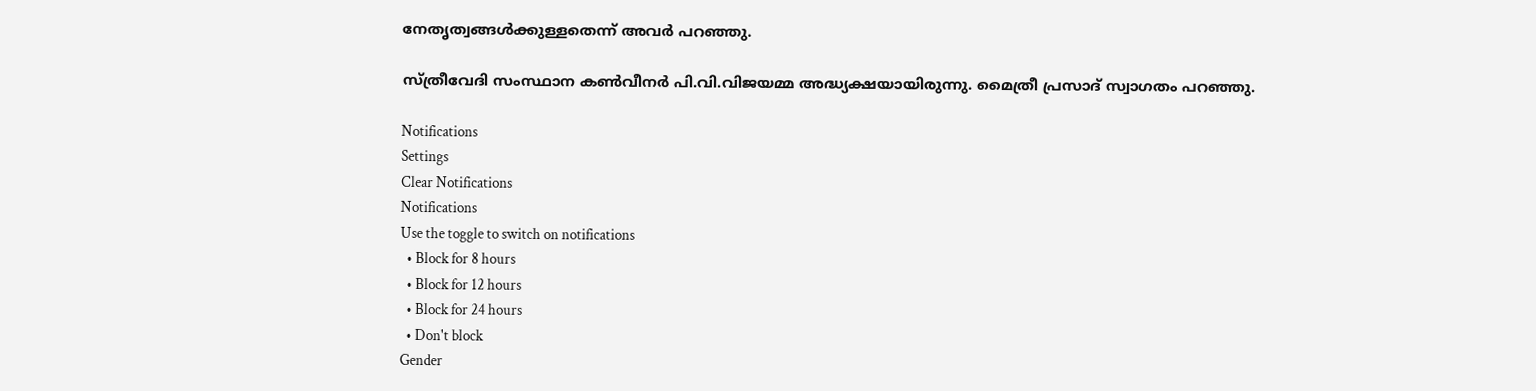നേതൃത്വങ്ങള്‍ക്കുള്ളതെന്ന് അവര്‍ പറഞ്ഞു.

സ്ത്രീവേദി സംസ്ഥാന കണ്‍വീനര്‍ പി.വി.വിജയമ്മ അദ്ധ്യക്ഷയായിരുന്നു. മൈത്രീ പ്രസാദ് സ്വാഗതം പറഞ്ഞു.

Notifications
Settings
Clear Notifications
Notifications
Use the toggle to switch on notifications
  • Block for 8 hours
  • Block for 12 hours
  • Block for 24 hours
  • Don't block
Gender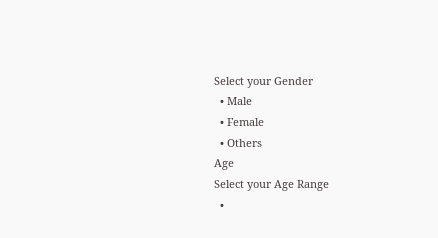Select your Gender
  • Male
  • Female
  • Others
Age
Select your Age Range
  •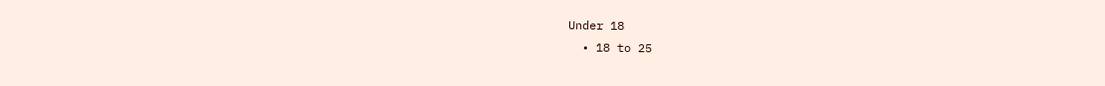Under 18
  • 18 to 25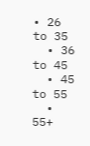• 26 to 35
  • 36 to 45
  • 45 to 55
  • 55+